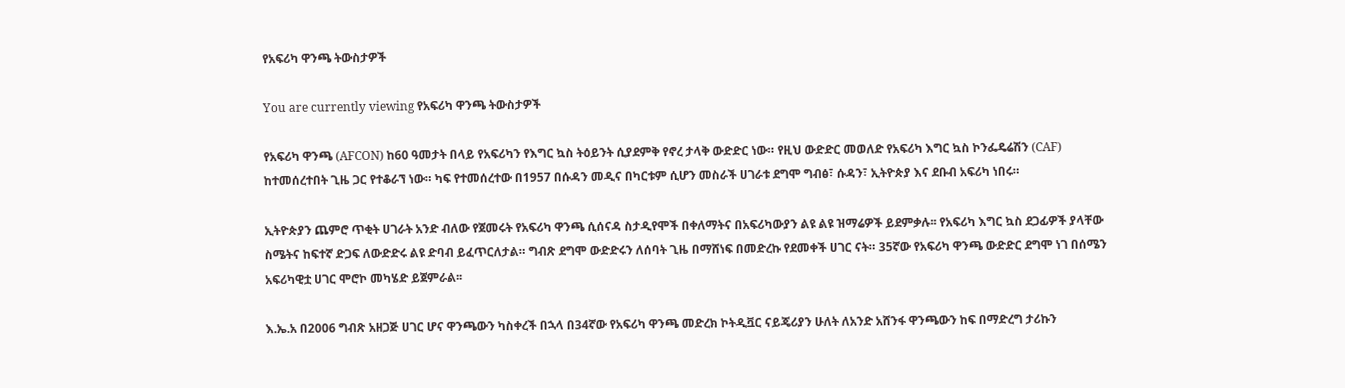የአፍሪካ ዋንጫ ትውስታዎች

You are currently viewing የአፍሪካ ዋንጫ ትውስታዎች

የአፍሪካ ዋንጫ (AFCON) ከ60 ዓመታት በላይ የአፍሪካን የእግር ኳስ ትዕይንት ሲያደምቅ የኖረ ታላቅ ውድድር ነው። የዚህ ውድድር መወለድ የአፍሪካ እግር ኳስ ኮንፌዴሬሽን (CAF) ከተመሰረተበት ጊዜ ጋር የተቆራኘ ነው። ካፍ የተመሰረተው በ1957 በሱዳን መዲና በካርቱም ሲሆን መስራች ሀገራቱ ደግሞ ግብፅ፣ ሱዳን፣ ኢትዮጵያ እና ደቡብ አፍሪካ ነበሩ።

ኢትዮጵያን ጨምሮ ጥቂት ሀገራት አንድ ብለው የጀመሩት የአፍሪካ ዋንጫ ሲሰናዳ ስታዲየሞች በቀለማትና በአፍሪካውያን ልዩ ልዩ ዝማሬዎች ይደምቃሉ፡፡ የአፍሪካ እግር ኳስ ደጋፊዎች ያላቸው ስሜትና ከፍተኛ ድጋፍ ለውድድሩ ልዩ ድባብ ይፈጥርለታል። ግብጽ ደግሞ ውድድሩን ለሰባት ጊዜ በማሸነፍ በመድረኩ የደመቀች ሀገር ናት። 35ኛው የአፍሪካ ዋንጫ ውድድር ደግሞ ነገ በሰሜን አፍሪካዊቷ ሀገር ሞሮኮ መካሄድ ይጀምራል፡፡

እ.ኤ.አ በ2006 ግብጽ አዘጋጅ ሀገር ሆና ዋንጫውን ካስቀረች በኋላ በ34ኛው የአፍሪካ ዋንጫ መድረክ ኮትዲቯር ናይጄሪያን ሁለት ለአንድ አሸንፋ ዋንጫውን ከፍ በማድረግ ታሪኩን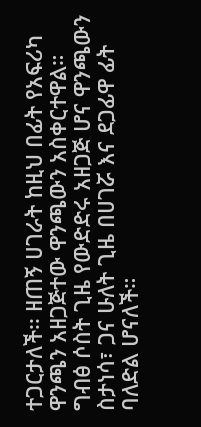ተጋርታለች፡፡ ዘጠኝ ሀገራት ከዚህ በፊት የአፍሪካ ዋንጫን አዘጋጅተው ዋንጫውን አስቀርተዋል። ግብፅ ሶስት ጊዜ የውድድሩ አዘጋጅ ሆና ዋንጫውን ስታነሳ፣ ጋና ሁለት ጊዜ በሀገሯ እና ደጋፊዋ ፊት ባለድል ሆናለች።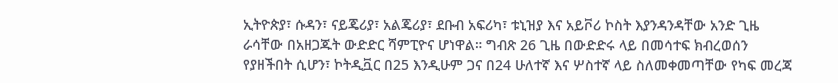ኢትዮጵያ፣ ሱዳን፣ ናይጄሪያ፣ አልጄሪያ፣ ደቡብ አፍሪካ፣ ቱኒዝያ እና አይቮሪ ኮስት እያንዳንዳቸው አንድ ጊዜ ራሳቸው በአዘጋጁት ውድድር ሻምፒዮና ሆነዋል። ግብጽ 26 ጊዜ በውድድሩ ላይ በመሳተፍ ክብረወሰን የያዘችበት ሲሆን፣ ኮትዲቯር በ25 እንዲሁም ጋና በ24 ሁለተኛ እና ሦስተኛ ላይ ስለመቀመጣቸው የካፍ መረጃ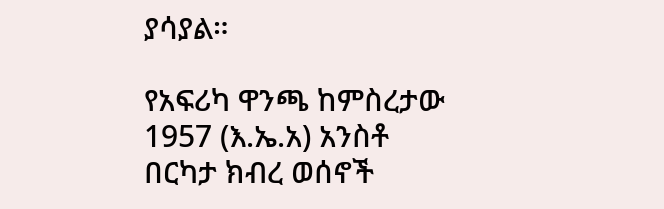ያሳያል።

የአፍሪካ ዋንጫ ከምስረታው 1957 (እ.ኤ.አ) አንስቶ በርካታ ክብረ ወሰኖች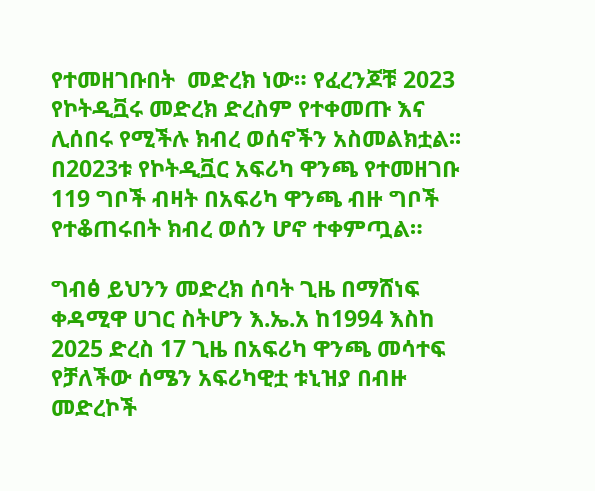የተመዘገቡበት  መድረክ ነው። የፈረንጆቹ 2023 የኮትዲቯሩ መድረክ ድረስም የተቀመጡ እና ሊሰበሩ የሚችሉ ክብረ ወሰኖችን አስመልክቷል፡፡ በ2023ቱ የኮትዲቯር አፍሪካ ዋንጫ የተመዘገቡ 119 ግቦች ብዛት በአፍሪካ ዋንጫ ብዙ ግቦች የተቆጠሩበት ክብረ ወሰን ሆኖ ተቀምጧል።

ግብፅ ይህንን መድረክ ሰባት ጊዜ በማሸነፍ ቀዳሚዋ ሀገር ስትሆን እ.ኤ.አ ከ1994 እስከ 2025 ድረስ 17 ጊዜ በአፍሪካ ዋንጫ መሳተፍ የቻለችው ሰሜን አፍሪካዊቷ ቱኒዝያ በብዙ መድረኮች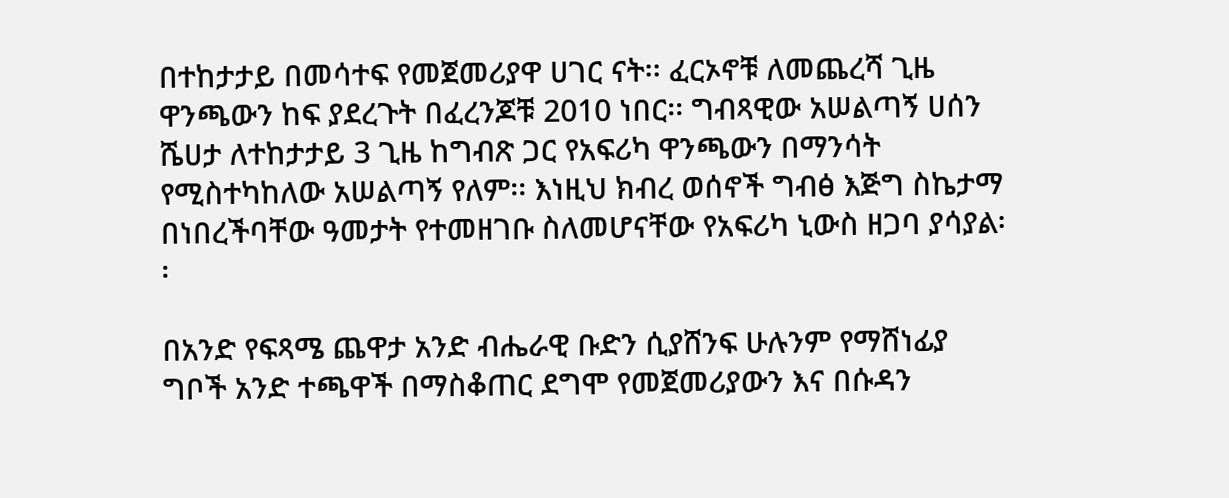በተከታታይ በመሳተፍ የመጀመሪያዋ ሀገር ናት፡፡ ፈርኦኖቹ ለመጨረሻ ጊዜ ዋንጫውን ከፍ ያደረጉት በፈረንጆቹ 2010 ነበር፡፡ ግብጻዊው አሠልጣኝ ሀሰን ሼሀታ ለተከታታይ 3 ጊዜ ከግብጽ ጋር የአፍሪካ ዋንጫውን በማንሳት የሚስተካከለው አሠልጣኝ የለም፡፡ እነዚህ ክብረ ወሰኖች ግብፅ እጅግ ስኬታማ በነበረችባቸው ዓመታት የተመዘገቡ ስለመሆናቸው የአፍሪካ ኒውስ ዘጋባ ያሳያል፡፡

በአንድ የፍጻሜ ጨዋታ አንድ ብሔራዊ ቡድን ሲያሸንፍ ሁሉንም የማሸነፊያ ግቦች አንድ ተጫዋች በማስቆጠር ደግሞ የመጀመሪያውን እና በሱዳን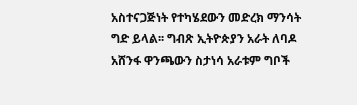አስተናጋጅነት የተካሄደውን መድረክ ማንሳት ግድ ይላል፡፡ ግብጽ ኢትዮጵያን አራት ለባዶ አሸንፋ ዋንጫውን ስታነሳ አራቱም ግቦች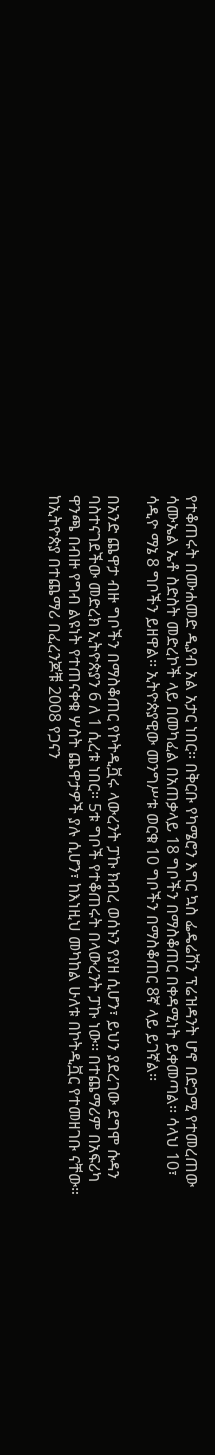የተቆጠሩት በሙሐመድ ዲያብ አል አታር ነበር፡፡ በቅርቡ የካሜሮን እግር ኳስ ፌዴሬሽን ፕሬዝዳንት ሆኖ በድጋሚ የተመረጠው ሳሙኤል ኤቶ ስድስት መድረኮች ላይ በመካፈል በአጠቃላይ 18 ግቦችን በማስቆጠር በቀዳሚነት ይቀመጣል፡፡ ሳላህ 10፣ ሳዲዮ ማኔ 8 ግቦችን ይዘዋል፡፡ ኢትዮጵያዊው መንግሥቱ ወርቁ 10 ግቦችን በማስቆጠር 8ኛ ላይ ይገኛል፡፡

በአንድ ጨዋታ ብዙ ግቦችን በማስቆጠር የኮትዲቯሩ ላውረንት ፓኩ ክብረ ወሰኑን የያዘ ሲሆን፣ ይህን ያደረገው ደግሞ ሱዳን ባስተናገደችው መድረክ ኢትዮጵያን 6 ለ 1 ሲረቱ ነበር። 5ቱ ግቦች የተቆጠሩት በላውረንት ፓኩ ነው፡፡ በተጨማሪም በአፍሪካ ዋንጫ በብዙ የግብ ልዩነት የተጠናቀቁ ሦስት ጨዋታዎች ያሉ ሲሆን፣ ከእነዚህ መካከል ሁለቱ በኮትዲቯር የተመዘገቡ ናቸው። ከኢትዮጵያ በተጨማሪ በፈረንጆቹ 2008 የጋናን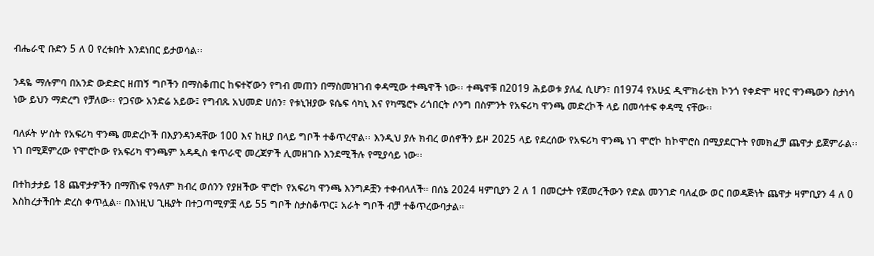ብሔራዊ ቡድን 5 ለ 0 የረቱበት እንደነበር ይታወሳል፡፡

ንዳዬ ማሉምባ በአንድ ውድድር ዘጠኝ ግቦችን በማስቆጠር ከፍተኛውን የግብ መጠን በማስመዝገብ ቀዳሚው ተጫዋች ነው፡፡ ተጫዋቹ በ2019 ሕይወቱ ያለፈ ሲሆን፣ በ1974 የአሁኗ ዲሞክራቲክ ኮንጎ የቀድሞ ዛየር ዋንጫውን ስታነሳ ነው ይህን ማድረግ የቻለው፡፡ የጋናው አንድሬ አይው፤ የግብጹ አህመድ ሀሰን፣ የቱኒዝያው ዩሴፍ ሳካኒ እና የካሜሮኑ ሪጎበርት ሶንግ በስምንት የአፍሪካ ዋንጫ መድረኮች ላይ በመሳተፍ ቀዳሚ ናቸው፡፡

ባለፉት ሦስት የአፍሪካ ዋንጫ መድረኮች በእያንዳንዳቸው 100 እና ከዚያ በላይ ግቦች ተቆጥረዋል፡፡ እንዲህ ያሉ ክብረ ወሰኖችን ይዞ 2025 ላይ የደረሰው የአፍሪካ ዋንጫ ነገ ሞሮኮ ከኮሞሮስ በሚያደርጉት የመክፈቻ ጨዋታ ይጀምራል፡፡ ነገ በሚጀምረው የሞሮኮው የአፍሪካ ዋንጫም አዳዲስ ቁጥራዊ መረጃዎች ሊመዘገቡ እንደሚችሉ የሚያሳይ ነው፡፡

በተከታታይ 18 ጨዋታዎችን በማሸነፍ የዓለም ክብረ ወሰንን የያዘችው ሞሮኮ የአፍሪካ ዋንጫ እንግዶቿን ተቀብላለች። በሰኔ 2024 ዛምቢያን 2 ለ 1 በመርታት የጀመረችውን የድል መንገድ ባለፈው ወር በወዳጅነት ጨዋታ ዛምቢያን 4 ለ 0 እስከረታችበት ድረስ ቀጥሏል። በእነዚህ ጊዜያት በተጋጣሚዎቿ ላይ 55 ግቦች ስታስቆጥር፤ አራት ግቦች ብቻ ተቆጥረውባታል።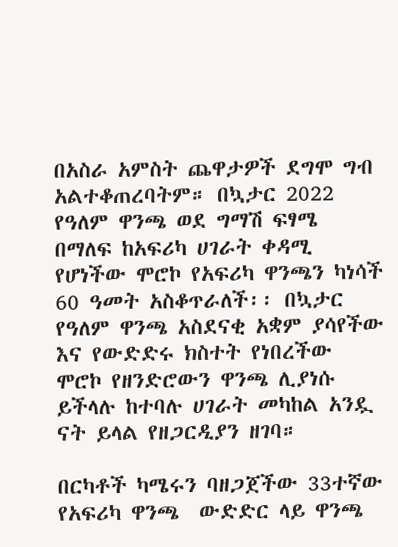በአስራ አምስት ጨዋታዎች ደግሞ ግብ አልተቆጠረባትም። በኳታር 2022 የዓለም ዋንጫ ወደ ግማሽ ፍፃሜ በማለፍ ከአፍሪካ ሀገራት ቀዳሚ የሆነችው ሞሮኮ የአፍሪካ ዋንጫን ካነሳች 60 ዓመት አስቆጥራለች፡፡ በኳታር የዓለም ዋንጫ አስደናቂ አቋም ያሳየችው እና የውድድሩ ክስተት የነበረችው ሞሮኮ የዘንድሮውን ዋንጫ ሊያነሱ ይችላሉ ከተባሉ ሀገራት መካከል አንዷ ናት ይላል የዘጋርዲያን ዘገባ።

በርካቶች ካሜሩን ባዘጋጀችው 33ተኛው የአፍሪካ ዋንጫ  ውድድር ላይ ዋንጫ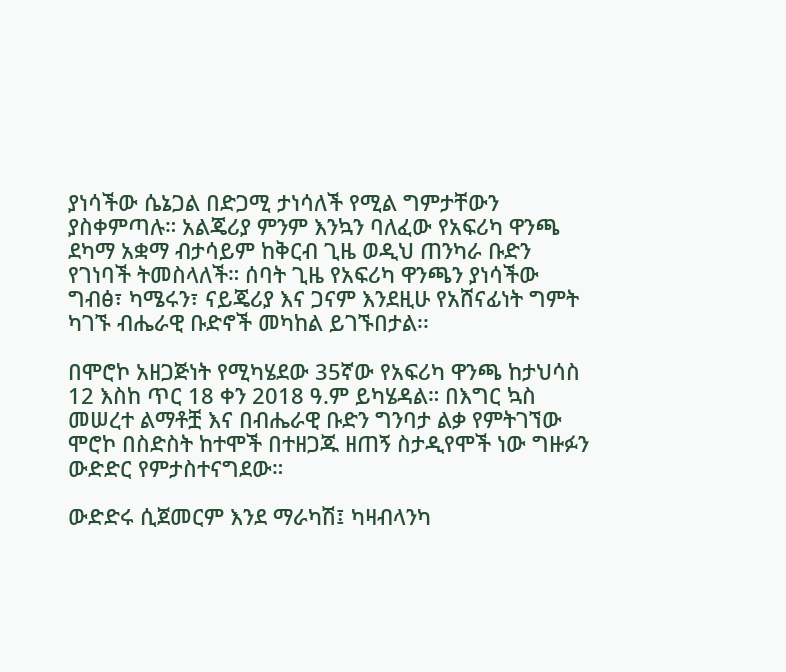ያነሳችው ሴኔጋል በድጋሚ ታነሳለች የሚል ግምታቸውን ያስቀምጣሉ። አልጄሪያ ምንም እንኳን ባለፈው የአፍሪካ ዋንጫ ደካማ አቋማ ብታሳይም ከቅርብ ጊዜ ወዲህ ጠንካራ ቡድን የገነባች ትመስላለች። ሰባት ጊዜ የአፍሪካ ዋንጫን ያነሳችው ግብፅ፣ ካሜሩን፣ ናይጄሪያ እና ጋናም እንደዚሁ የአሸናፊነት ግምት ካገኙ ብሔራዊ ቡድኖች መካከል ይገኙበታል፡፡

በሞሮኮ አዘጋጅነት የሚካሄደው 35ኛው የአፍሪካ ዋንጫ ከታህሳስ 12 እስከ ጥር 18 ቀን 2018 ዓ.ም ይካሄዳል። በእግር ኳስ መሠረተ ልማቶቿ እና በብሔራዊ ቡድን ግንባታ ልቃ የምትገኘው ሞሮኮ በስድስት ከተሞች በተዘጋጁ ዘጠኝ ስታዲየሞች ነው ግዙፉን ውድድር የምታስተናግደው።

ውድድሩ ሲጀመርም እንደ ማራካሽ፤ ካዛብላንካ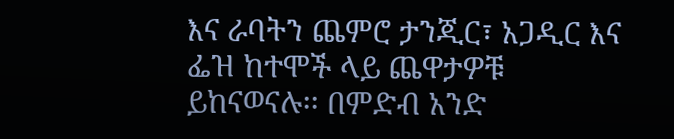እና ራባትን ጨምሮ ታንጂር፣ አጋዲር እና ፌዝ ከተሞች ላይ ጨዋታዎቹ ይከናወናሉ፡፡ በምድብ አንድ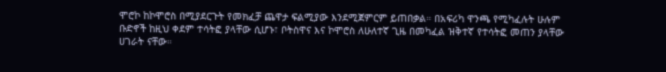ሞሮኮ ከኮሞሮስ በሚያደርጉት የመክፈቻ ጨዋታ ፍልሚያው እንደሚጀምርም ይጠበቃል። በአፍሪካ ዋንጫ የሚካፈሉት ሁሉም ቡድኖች ከዚህ ቀደም ተሳትፎ ያላቸው ሲሆኑ፣ ቦትስዋና እና ኮሞሮስ ለሁለተኛ ጊዜ በመካፈል ዝቅተኛ የተሳትፎ መጠን ያላቸው ሀገራት ናቸው።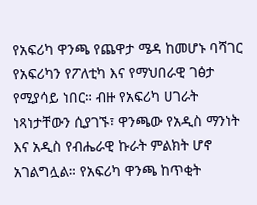የአፍሪካ ዋንጫ የጨዋታ ሜዳ ከመሆኑ ባሻገር የአፍሪካን የፖለቲካ እና የማህበራዊ ገፅታ የሚያሳይ ነበር። ብዙ የአፍሪካ ሀገራት ነጻነታቸውን ሲያገኙ፣ ዋንጫው የአዲስ ማንነት እና አዲስ የብሔራዊ ኩራት ምልክት ሆኖ አገልግሏል። የአፍሪካ ዋንጫ ከጥቂት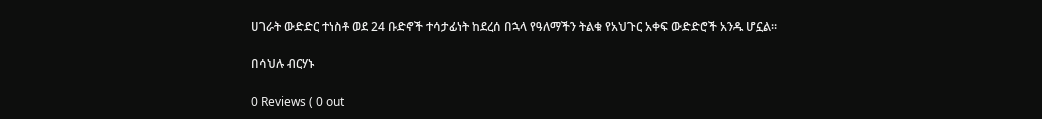ሀገራት ውድድር ተነስቶ ወደ 24 ቡድኖች ተሳታፊነት ከደረሰ በኋላ የዓለማችን ትልቁ የአህጉር አቀፍ ውድድሮች አንዱ ሆኗል።

በሳህሉ ብርሃኑ

0 Reviews ( 0 out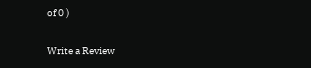of 0 )

Write a Review